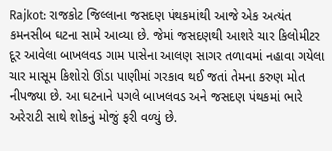Rajkot: રાજકોટ જિલ્લાના જસદણ પંથકમાંથી આજે એક અત્યંત કમનસીબ ઘટના સામે આવ્યા છે. જેમાં જસદણથી આશરે ચાર કિલોમીટર દૂર આવેલા બાખલવડ ગામ પાસેના આલણ સાગર તળાવમાં નહાવા ગયેલા ચાર માસૂમ કિશોરો ઊંડા પાણીમાં ગરકાવ થઈ જતાં તેમના કરુણ મોત નીપજ્યા છે. આ ઘટનાને પગલે બાખલવડ અને જસદણ પંથકમાં ભારે અરેરાટી સાથે શોકનું મોજું ફરી વળ્યું છે.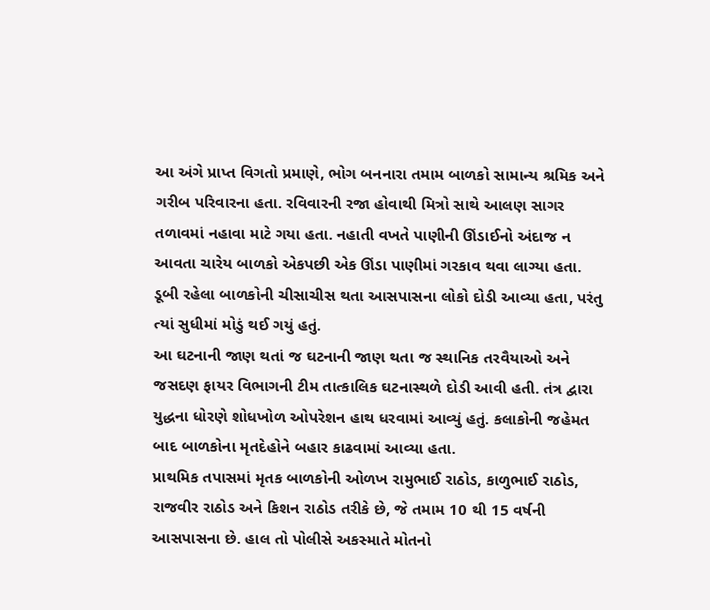આ અંગે પ્રાપ્ત વિગતો પ્રમાણે, ભોગ બનનારા તમામ બાળકો સામાન્ય શ્રમિક અને ગરીબ પરિવારના હતા. રવિવારની રજા હોવાથી મિત્રો સાથે આલણ સાગર તળાવમાં નહાવા માટે ગયા હતા. નહાતી વખતે પાણીની ઊંડાઈનો અંદાજ ન આવતા ચારેય બાળકો એકપછી એક ઊંડા પાણીમાં ગરકાવ થવા લાગ્યા હતા. ડૂબી રહેલા બાળકોની ચીસાચીસ થતા આસપાસના લોકો દોડી આવ્યા હતા, પરંતુ ત્યાં સુધીમાં મોડું થઈ ગયું હતું.
આ ઘટનાની જાણ થતાં જ ઘટનાની જાણ થતા જ સ્થાનિક તરવૈયાઓ અને જસદણ ફાયર વિભાગની ટીમ તાત્કાલિક ઘટનાસ્થળે દોડી આવી હતી. તંત્ર દ્વારા યુદ્ધના ધોરણે શોધખોળ ઓપરેશન હાથ ધરવામાં આવ્યું હતું. કલાકોની જહેમત બાદ બાળકોના મૃતદેહોને બહાર કાઢવામાં આવ્યા હતા.
પ્રાથમિક તપાસમાં મૃતક બાળકોની ઓળખ રામુભાઈ રાઠોડ, કાળુભાઈ રાઠોડ, રાજવીર રાઠોડ અને કિશન રાઠોડ તરીકે છે, જે તમામ 10 થી 15 વર્ષની આસપાસના છે. હાલ તો પોલીસે અકસ્માતે મોતનો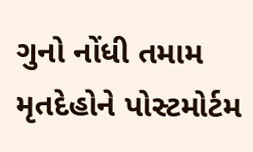ગુનો નોંધી તમામ મૃતદેહોને પોસ્ટમોર્ટમ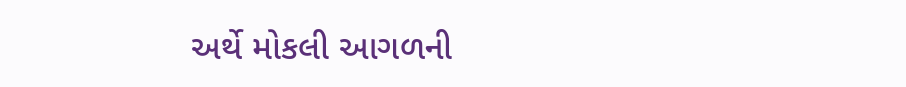અર્થે મોકલી આગળની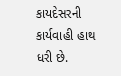કાયદેસરની કાર્યવાહી હાથ ધરી છે.